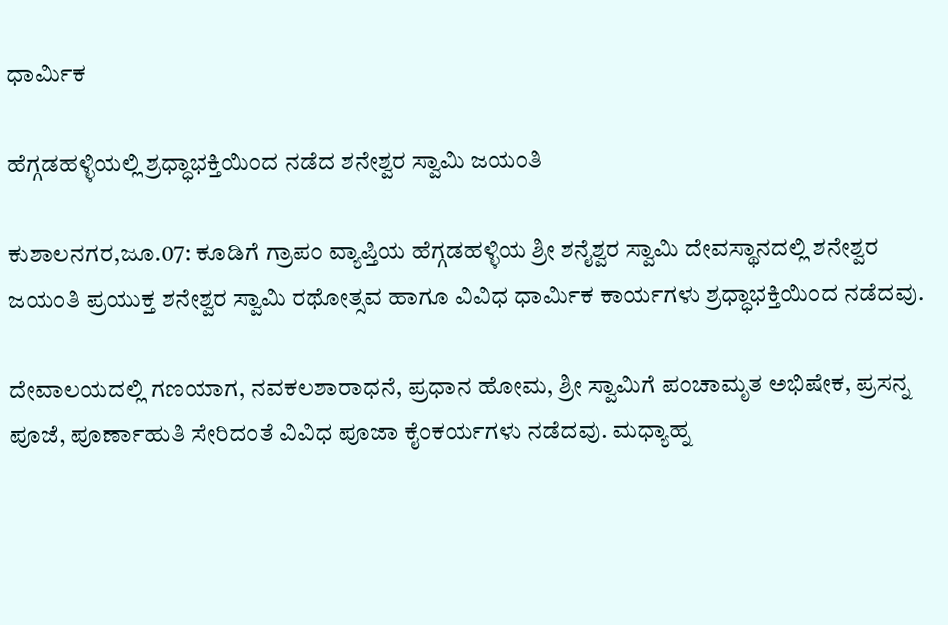ಧಾರ್ಮಿಕ

ಹೆಗ್ಗಡಹಳ್ಳಿಯಲ್ಲಿ ಶ್ರಧ್ಧಾಭಕ್ತಿಯಿಂದ ನಡೆದ ಶನೇಶ್ವರ ಸ್ವಾಮಿ ಜಯಂತಿ

ಕುಶಾಲನಗರ,ಜೂ.07: ಕೂಡಿಗೆ ಗ್ರಾಪಂ ವ್ಯಾಪ್ತಿಯ ಹೆಗ್ಗಡಹಳ್ಳಿಯ ಶ್ರೀ ಶನೈಶ್ವರ ಸ್ವಾಮಿ ದೇವಸ್ಥಾನದಲ್ಲಿ ಶನೇಶ್ವರ ಜಯಂತಿ ಪ್ರಯುಕ್ತ ಶನೇಶ್ವರ ಸ್ವಾಮಿ ರಥೋತ್ಸವ ಹಾಗೂ ವಿವಿಧ ಧಾರ್ಮಿಕ ಕಾರ್ಯಗಳು ಶ್ರಧ್ಧಾಭಕ್ತಿಯಿಂದ ನಡೆದವು.

ದೇವಾಲಯದಲ್ಲಿ ಗಣಯಾಗ, ನವಕಲಶಾರಾಧನೆ, ಪ್ರಧಾನ ಹೋಮ, ಶ್ರೀ ಸ್ವಾಮಿಗೆ ಪಂಚಾಮೃತ ಅಭಿಷೇಕ, ಪ್ರಸನ್ನ ಪೂಜೆ, ಪೂರ್ಣಾಹುತಿ ಸೇರಿದಂತೆ ವಿವಿಧ ಪೂಜಾ ಕೈಂಕರ್ಯಗಳು ನಡೆದವು. ಮಧ್ಯಾಹ್ನ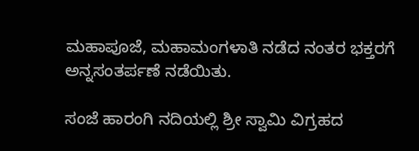ಮಹಾಪೂಜೆ, ಮಹಾಮಂಗಳಾತಿ ನಡೆದ ನಂತರ ಭಕ್ತರಗೆ ಅನ್ನಸಂತರ್ಪಣೆ ನಡೆಯಿತು.

ಸಂಜೆ ಹಾರಂಗಿ ನದಿಯಲ್ಲಿ ಶ್ರೀ ಸ್ವಾಮಿ ವಿಗ್ರಹದ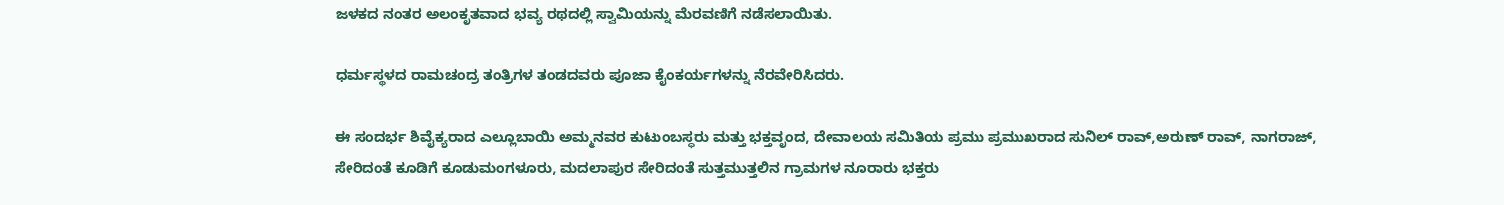ಜಳಕದ ನಂತರ ಅಲಂಕೃತವಾದ ಭವ್ಯ ರಥದಲ್ಲಿ ಸ್ವಾಮಿಯನ್ನು ಮೆರವಣಿಗೆ ನಡೆಸಲಾಯಿತು.

ಧರ್ಮಸ್ಥಳದ ರಾಮಚಂದ್ರ ತಂತ್ರಿಗಳ ತಂಡದವರು ಪೂಜಾ ಕೈಂಕರ್ಯಗಳನ್ನು ನೆರವೇರಿಸಿದರು.

ಈ ಸಂದರ್ಭ ಶಿವೈಕ್ಯರಾದ ಎಲ್ಲೂಬಾಯಿ ಅಮ್ಮನವರ ಕುಟುಂಬಸ್ಧರು ಮತ್ತು ಭಕ್ತವೃಂದ, ದೇವಾಲಯ ಸಮಿತಿಯ ಪ್ರಮು ಪ್ರಮುಖರಾದ ಸುನಿಲ್ ರಾವ್,ಅರುಣ್ ರಾವ್, ನಾಗರಾಜ್, ಸೇರಿದಂತೆ ಕೂಡಿಗೆ ಕೂಡುಮಂಗಳೂರು, ಮದಲಾಪುರ ಸೇರಿದಂತೆ ಸುತ್ತಮುತ್ತಲಿನ ಗ್ರಾಮಗಳ ನೂರಾರು ಭಕ್ತರು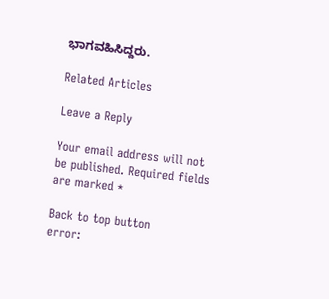ಭಾಗವಹಿಸಿದ್ದರು.

Related Articles

Leave a Reply

Your email address will not be published. Required fields are marked *

Back to top button
error: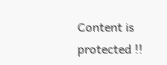Content is protected !!